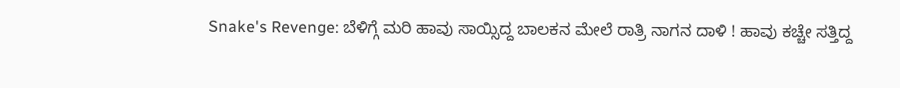Snake's Revenge: ಬೆಳಿಗ್ಗೆ ಮರಿ ಹಾವು ಸಾಯ್ಸಿದ್ದ ಬಾಲಕನ ಮೇಲೆ ರಾತ್ರಿ ನಾಗನ ದಾಳಿ ! ಹಾವು ಕಚ್ಚೇ ಸತ್ತಿದ್ದ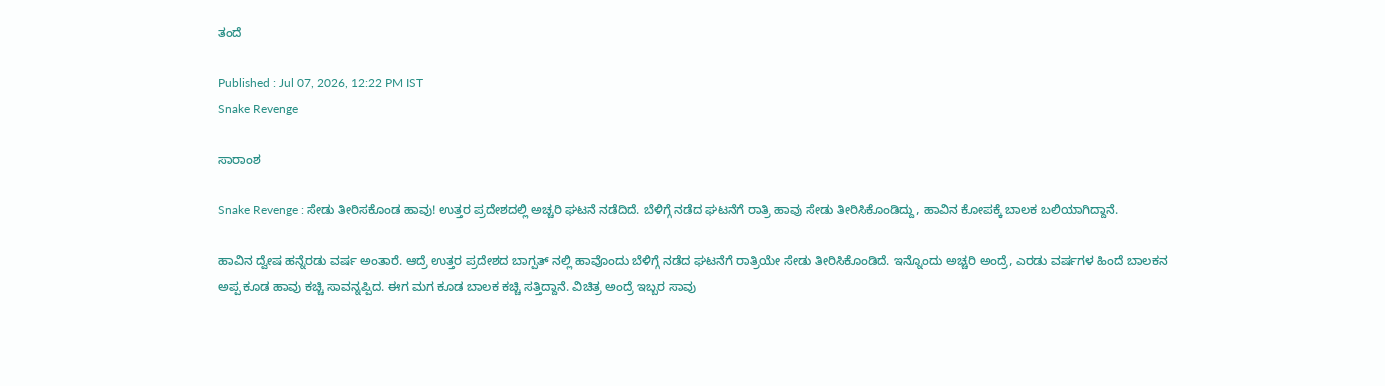ತಂದೆ

Published : Jul 07, 2026, 12:22 PM IST
Snake Revenge

ಸಾರಾಂಶ

Snake Revenge : ಸೇಡು ತೀರಿಸಕೊಂಡ ಹಾವು! ಉತ್ತರ ಪ್ರದೇಶದಲ್ಲಿ ಅಚ್ಚರಿ ಘಟನೆ ನಡೆದಿದೆ. ಬೆಳಿಗ್ಗೆ ನಡೆದ ಘಟನೆಗೆ ರಾತ್ರಿ ಹಾವು ಸೇಡು ತೀರಿಸಿಕೊಂಡಿದ್ದು, ಹಾವಿನ ಕೋಪಕ್ಕೆ ಬಾಲಕ ಬಲಿಯಾಗಿದ್ದಾನೆ.

ಹಾವಿನ ದ್ವೇಷ ಹನ್ನೆರಡು ವರ್ಷ ಅಂತಾರೆ. ಆದ್ರೆ ಉತ್ತರ ಪ್ರದೇಶದ ಬಾಗ್ಪತ್ ನಲ್ಲಿ ಹಾವೊಂದು ಬೆಳಿಗ್ಗೆ ನಡೆದ ಘಟನೆಗೆ ರಾತ್ರಿಯೇ ಸೇಡು ತೀರಿಸಿಕೊಂಡಿದೆ. ಇನ್ನೊಂದು ಅಚ್ಚರಿ ಅಂದ್ರೆ, ಎರಡು ವರ್ಷಗಳ ಹಿಂದೆ ಬಾಲಕನ ಅಪ್ಪ ಕೂಡ ಹಾವು ಕಚ್ಚಿ ಸಾವನ್ನಪ್ಪಿದ. ಈಗ ಮಗ ಕೂಡ ಬಾಲಕ ಕಚ್ಚಿ ಸತ್ತಿದ್ದಾನೆ. ವಿಚಿತ್ರ ಅಂದ್ರೆ ಇಬ್ಬರ ಸಾವು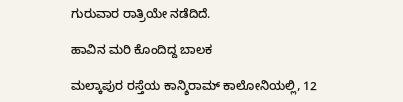ಗುರುವಾರ ರಾತ್ರಿಯೇ ನಡೆದಿದೆ.

ಹಾವಿನ ಮರಿ ಕೊಂದಿದ್ದ ಬಾಲಕ

ಮಲ್ಕಾಪುರ ರಸ್ತೆಯ ಕಾನ್ಶಿರಾಮ್ ಕಾಲೋನಿಯಲ್ಲಿ, 12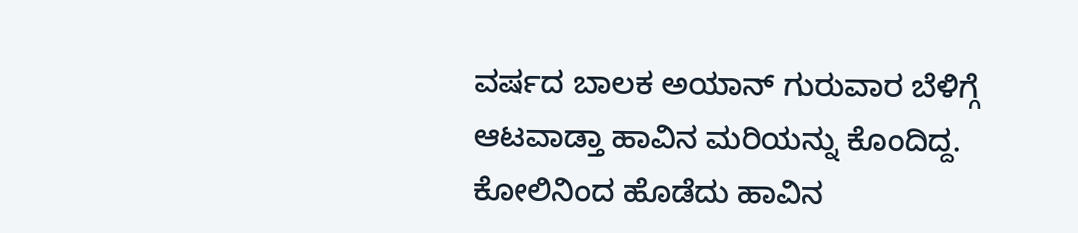ವರ್ಷದ ಬಾಲಕ ಅಯಾನ್ ಗುರುವಾರ ಬೆಳಿಗ್ಗೆ ಆಟವಾಡ್ತಾ ಹಾವಿನ ಮರಿಯನ್ನು ಕೊಂದಿದ್ದ. ಕೋಲಿನಿಂದ ಹೊಡೆದು ಹಾವಿನ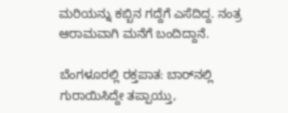ಮರಿಯನ್ನು ಕಬ್ಬಿನ ಗದ್ದೆಗೆ ಎಸೆದಿದ್ದ. ನಂತ್ರ ಆರಾಮವಾಗಿ ಮನೆಗೆ ಬಂದಿದ್ದಾನೆ.

ಬೆಂಗಳೂರಲ್ಲಿ ರಕ್ತಪಾತ: ಬಾರ್‌ನಲ್ಲಿ ಗುರಾಯಿಸಿದ್ದೇ ತಪ್ಪಾಯ್ತು,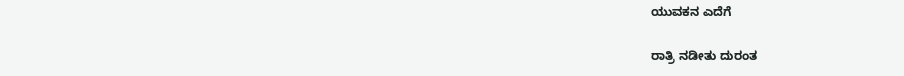ಯುವಕನ ಎದೆಗೆ

ರಾತ್ರಿ ನಡೀತು ದುರಂತ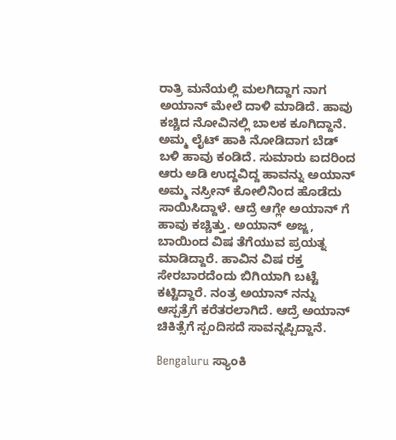ರಾತ್ರಿ ಮನೆಯಲ್ಲಿ ಮಲಗಿದ್ದಾಗ ನಾಗ ಅಯಾನ್ ಮೇಲೆ ದಾಳಿ ಮಾಡಿದೆ. ಹಾವು ಕಚ್ಚಿದ ನೋವಿನಲ್ಲಿ ಬಾಲಕ ಕೂಗಿದ್ದಾನೆ. ಅಮ್ಮ ಲೈಟ್ ಹಾಕಿ ನೋಡಿದಾಗ ಬೆಡ್ ಬಳಿ ಹಾವು ಕಂಡಿದೆ. ಸುಮಾರು ಐದರಿಂದ ಆರು ಅಡಿ ಉದ್ದವಿದ್ದ ಹಾವನ್ನು ಅಯಾನ್ ಅಮ್ಮ ನಸ್ರೀನ್ ಕೋಲಿನಿಂದ ಹೊಡೆದು ಸಾಯಿಸಿದ್ದಾಳೆ. ಆದ್ರೆ ಆಗ್ಲೇ ಅಯಾನ್ ಗೆ ಹಾವು ಕಚ್ಚಿತ್ತು. ಅಯಾನ್ ಅಜ್ಜ, ಬಾಯಿಂದ ವಿಷ ತೆಗೆಯುವ ಪ್ರಯತ್ನ ಮಾಡಿದ್ದಾರೆ. ಹಾವಿನ ವಿಷ ರಕ್ತ ಸೇರಬಾರದೆಂದು ಬಿಗಿಯಾಗಿ ಬಟ್ಟೆ ಕಟ್ಟಿದ್ದಾರೆ. ನಂತ್ರ ಅಯಾನ್ ನನ್ನು ಆಸ್ಪತ್ರೆಗೆ ಕರೆತರಲಾಗಿದೆ. ಆದ್ರೆ ಅಯಾನ್ ಚಿಕಿತ್ಸೆಗೆ ಸ್ಪಂದಿಸದೆ ಸಾವನ್ನಪ್ಪಿದ್ದಾನೆ.

Bengaluru ಸ್ಯಾಂಕಿ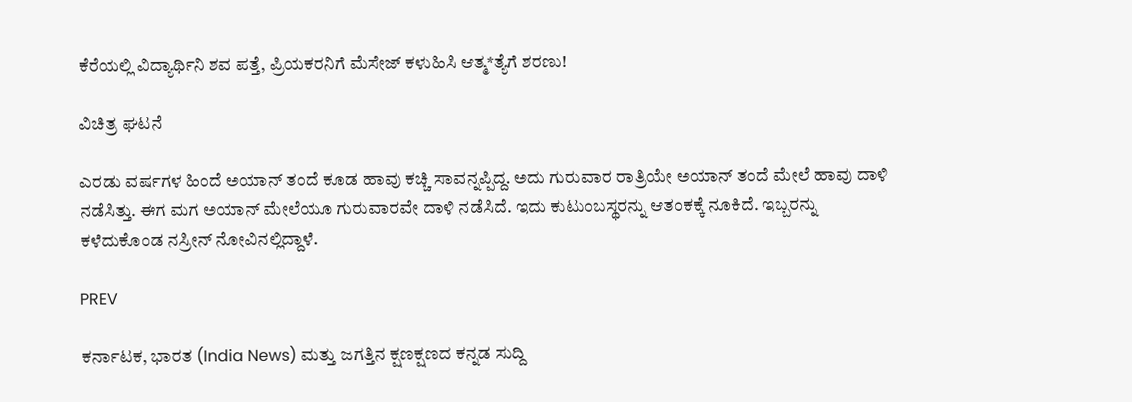ಕೆರೆಯಲ್ಲಿ ವಿದ್ಯಾರ್ಥಿನಿ ಶವ ಪತ್ತೆ, ಪ್ರಿಯಕರನಿಗೆ ಮೆಸೇಜ್ ಕಳುಹಿಸಿ ಆತ್ಮ*ತ್ಯೆಗೆ ಶರಣು!

ವಿಚಿತ್ರ ಘಟನೆ

ಎರಡು ವರ್ಷಗಳ ಹಿಂದೆ ಅಯಾನ್ ತಂದೆ ಕೂಡ ಹಾವು ಕಚ್ಚಿ ಸಾವನ್ನಪ್ಪಿದ್ದ. ಅದು ಗುರುವಾರ ರಾತ್ರಿಯೇ ಅಯಾನ್ ತಂದೆ ಮೇಲೆ ಹಾವು ದಾಳಿ ನಡೆಸಿತ್ತು. ಈಗ ಮಗ ಅಯಾನ್ ಮೇಲೆಯೂ ಗುರುವಾರವೇ ದಾಳಿ ನಡೆಸಿದೆ. ಇದು ಕುಟುಂಬಸ್ಥರನ್ನು ಆತಂಕಕ್ಕೆ ನೂಕಿದೆ. ಇಬ್ಬರನ್ನು ಕಳೆದುಕೊಂಡ ನಸ್ರೀನ್ ನೋವಿನಲ್ಲಿದ್ದಾಳೆ.

PREV

ಕರ್ನಾಟಕ, ಭಾರತ (India News) ಮತ್ತು ಜಗತ್ತಿನ ಕ್ಷಣಕ್ಷಣದ ಕನ್ನಡ ಸುದ್ದಿ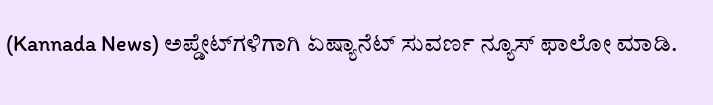(Kannada News) ಅಪ್ಡೇಟ್‌ಗಳಿಗಾಗಿ ಏಷ್ಯಾನೆಟ್ ಸುವರ್ಣ ನ್ಯೂಸ್‌ ಫಾಲೋ ಮಾಡಿ.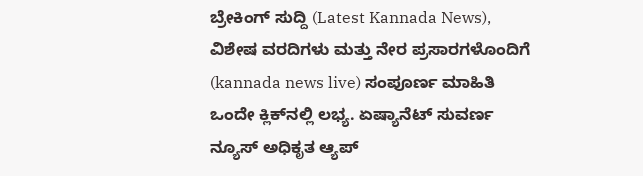ಬ್ರೇಕಿಂಗ್ ಸುದ್ದಿ (Latest Kannada News), ವಿಶೇಷ ವರದಿಗಳು ಮತ್ತು ನೇರ ಪ್ರಸಾರಗಳೊಂದಿಗೆ (kannada news live) ಸಂಪೂರ್ಣ ಮಾಹಿತಿ ಒಂದೇ ಕ್ಲಿಕ್‌ನಲ್ಲಿ ಲಭ್ಯ. ಏಷ್ಯಾನೆಟ್ ಸುವರ್ಣ ನ್ಯೂಸ್ ಅಧಿಕೃತ ಆ್ಯಪ್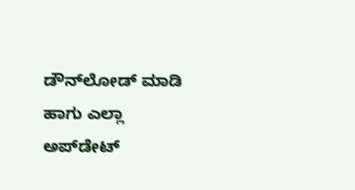ಡೌನ್‌ಲೋಡ್ ಮಾಡಿ ಹಾಗು ಎಲ್ಲಾ ಅಪ್‌ಡೇಟ್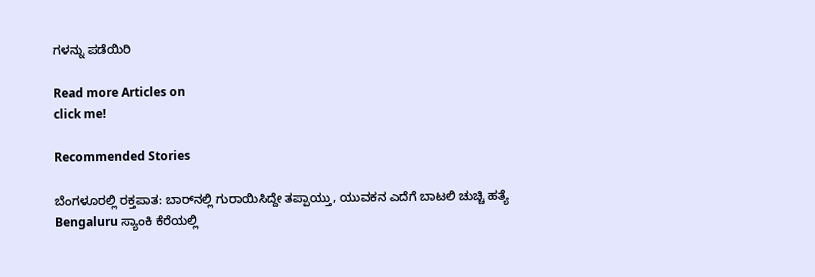ಗಳನ್ನು ಪಡೆಯಿರಿ

Read more Articles on
click me!

Recommended Stories

ಬೆಂಗಳೂರಲ್ಲಿ ರಕ್ತಪಾತ: ಬಾರ್‌ನಲ್ಲಿ ಗುರಾಯಿಸಿದ್ದೇ ತಪ್ಪಾಯ್ತು, ಯುವಕನ ಎದೆಗೆ ಬಾಟಲಿ ಚುಚ್ಚಿ ಹತ್ಯೆ
Bengaluru ಸ್ಯಾಂಕಿ ಕೆರೆಯಲ್ಲಿ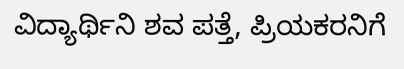ವಿದ್ಯಾರ್ಥಿನಿ ಶವ ಪತ್ತೆ, ಪ್ರಿಯಕರನಿಗೆ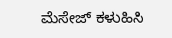ಮೆಸೇಜ್ ಕಳುಹಿಸಿ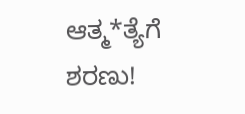ಆತ್ಮ*ತ್ಯೆಗೆ ಶರಣು!